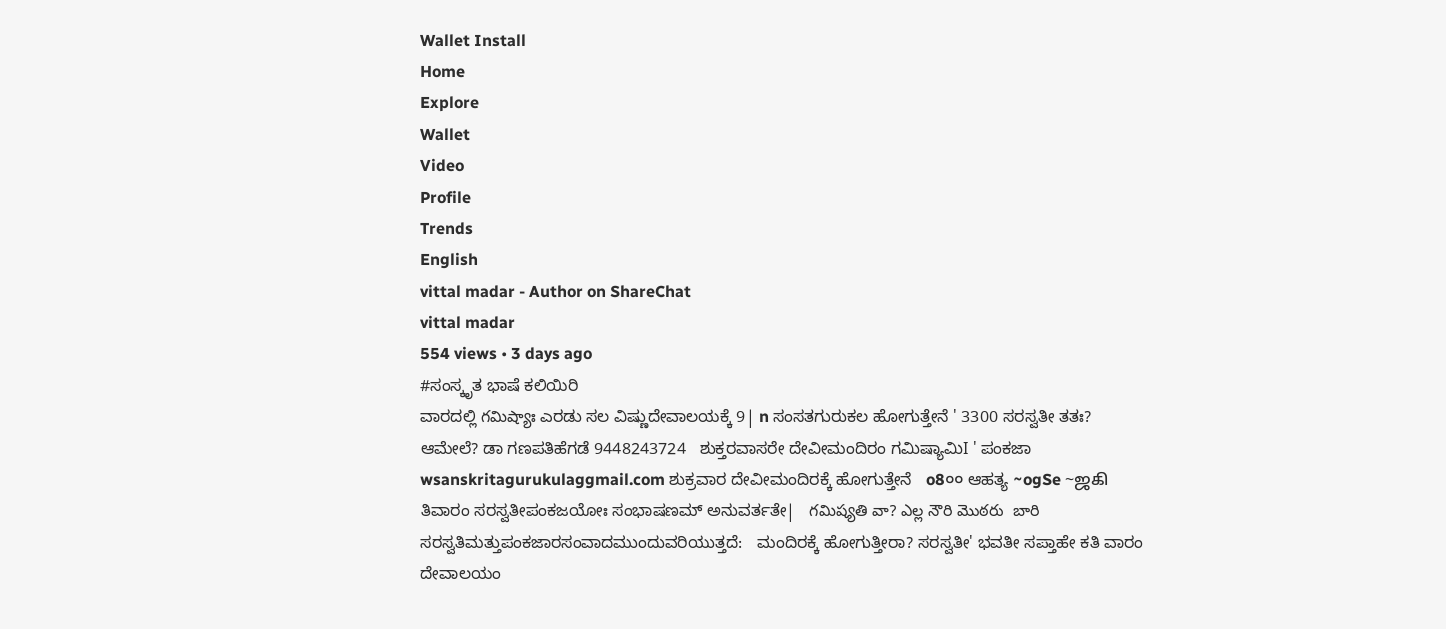Wallet Install
Home
Explore
Wallet
Video
Profile
Trends
English
vittal madar - Author on ShareChat
vittal madar
554 views • 3 days ago
#ಸಂಸ್ಕೃತ ಭಾಷೆ ಕಲಿಯಿರಿ
ವಾರದಲ್ಲಿ గమిష్యాః ಎರಡು ಸಲ ವಿಷ್ಣುದೇವಾಲಯಕ್ಕೆ 9| n ಸಂಸತಗುರುಕಲ ಹೋಗುತ್ತೇನೆ ' 3300 ಸರಸ್ವತೀ ತತಃ? ಆಮೇಲೆ? ಡಾ ಗಣಪತಿಹೆಗಡೆ 9448243724   ಶುಕ್ತರವಾಸರೇ ದೇವೀಮಂದಿರಂ ಗಮಿಷ್ಯಾಮಿI ' ಪಂಕಜಾ wsanskritagurukulaggmail.com ಶುಕ್ರವಾರ ದೇವೀಮಂದಿರಕ್ಕೆ ಹೋಗುತ್ತೇನೆ   o8০০ ಆಹತ್ಯ ~ogSe ~ஜகி ತಿವಾರಂ ಸರಸ್ವತೀಪಂಕಜಯೋಃ ಸಂಭಾಷಣಮ್ ಅನುವರ್ತತೇ|   గమిష్యతి వా? ఎల్ల నౌరి మొఠరు  బారి ಸರಸ್ವತಿಮತ್ತುಪಂಕಜಾರಸಂವಾದಮುಂದುವರಿಯುತ್ತದೆ:   ಮಂದಿರಕ್ಕೆ ಹೋಗುತ್ತೀರಾ? ಸರಸ್ವತೀ' ಭವತೀ ಸಪ್ತಾಹೇ ಕತಿ ವಾರಂ ದೇವಾಲಯಂ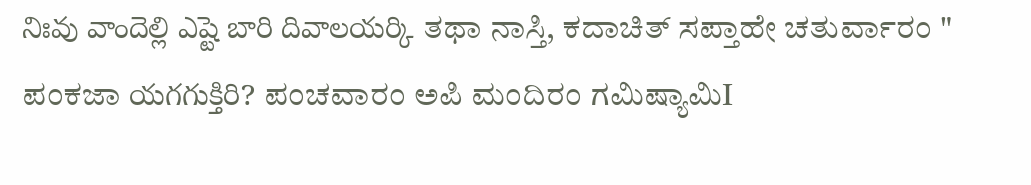నిఃవు వాందెల్లి ఎష్టె బారి దివాలయర్కి ತಥಾ ನಾಸ್ತಿ, ಕದಾಚಿತ್ ಸಪ್ತಾಹೇ ಚತುರ್ವಾರಂ " ಪಂಕಜಾ యగగుక్తిరి? ಪಂಚವಾರಂ ಅಪಿ ಮಂದಿರಂ ಗಮಿಷ್ಯಾಮಿI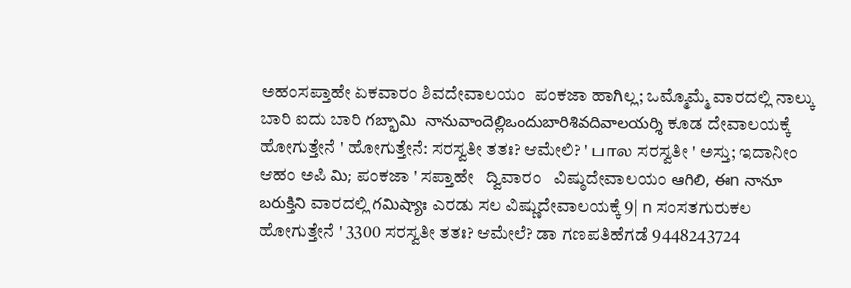ಅಹಂಸಪ್ತಾಹೇ ಏಕವಾರಂ ಶಿವದೇವಾಲಯಂ  ಪಂಕಜಾ ಹಾಗಿಲ್ಲ; ಒಮ್ಮೊಮ್ಮೆ ವಾರದಲ್ಲಿ ನಾಲ್ಕು ಬಾರಿ ಐದು ಬಾರಿ గబ్భామి  నానువాందెల్లిఒందుబారిశివదివాలయర్శి ಕೂಡ ದೇವಾಲಯಕ್ಕೆ ಹೋಗುತ್ತೇನೆ ' ಹೋಗುತ್ತೇನೆ: ಸರಸ್ವತೀ ತತಃ? ಆಮೇಲಿ? ' பால ಸರಸ್ವತೀ ' ಅಸ್ತು; ಇದಾನೀಂ ಆಹಂ ಅಪಿ మి; ಪಂಕಜಾ ' ಸಪ್ತಾಹೇ   ದ್ವಿವಾರಂ   ವಿಷ್ಠುದೇವಾಲಯಂ ఆగిలి, ఈn నానూ బరుక్తిని ವಾರದಲ್ಲಿ గమిష్యాః ಎರಡು ಸಲ ವಿಷ್ಣುದೇವಾಲಯಕ್ಕೆ 9| n ಸಂಸತಗುರುಕಲ ಹೋಗುತ್ತೇನೆ ' 3300 ಸರಸ್ವತೀ ತತಃ? ಆಮೇಲೆ? ಡಾ ಗಣಪತಿಹೆಗಡೆ 9448243724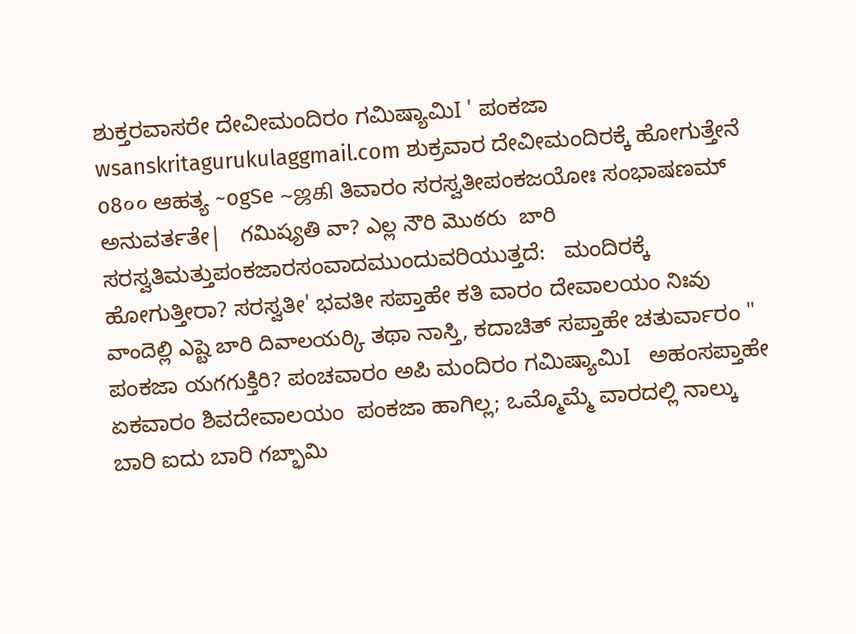ಶುಕ್ತರವಾಸರೇ ದೇವೀಮಂದಿರಂ ಗಮಿಷ್ಯಾಮಿI ' ಪಂಕಜಾ wsanskritagurukulaggmail.com ಶುಕ್ರವಾರ ದೇವೀಮಂದಿರಕ್ಕೆ ಹೋಗುತ್ತೇನೆ   o8০০ ಆಹತ್ಯ ~ogSe ~ஜகி ತಿವಾರಂ ಸರಸ್ವತೀಪಂಕಜಯೋಃ ಸಂಭಾಷಣಮ್ ಅನುವರ್ತತೇ|   గమిష్యతి వా? ఎల్ల నౌరి మొఠరు  బారి ಸರಸ್ವತಿಮತ್ತುಪಂಕಜಾರಸಂವಾದಮುಂದುವರಿಯುತ್ತದೆ:   ಮಂದಿರಕ್ಕೆ ಹೋಗುತ್ತೀರಾ? ಸರಸ್ವತೀ' ಭವತೀ ಸಪ್ತಾಹೇ ಕತಿ ವಾರಂ ದೇವಾಲಯಂ నిఃవు వాందెల్లి ఎష్టె బారి దివాలయర్కి ತಥಾ ನಾಸ್ತಿ, ಕದಾಚಿತ್ ಸಪ್ತಾಹೇ ಚತುರ್ವಾರಂ " ಪಂಕಜಾ యగగుక్తిరి? ಪಂಚವಾರಂ ಅಪಿ ಮಂದಿರಂ ಗಮಿಷ್ಯಾಮಿI   ಅಹಂಸಪ್ತಾಹೇ ಏಕವಾರಂ ಶಿವದೇವಾಲಯಂ  ಪಂಕಜಾ ಹಾಗಿಲ್ಲ; ಒಮ್ಮೊಮ್ಮೆ ವಾರದಲ್ಲಿ ನಾಲ್ಕು ಬಾರಿ ಐದು ಬಾರಿ గబ్భామి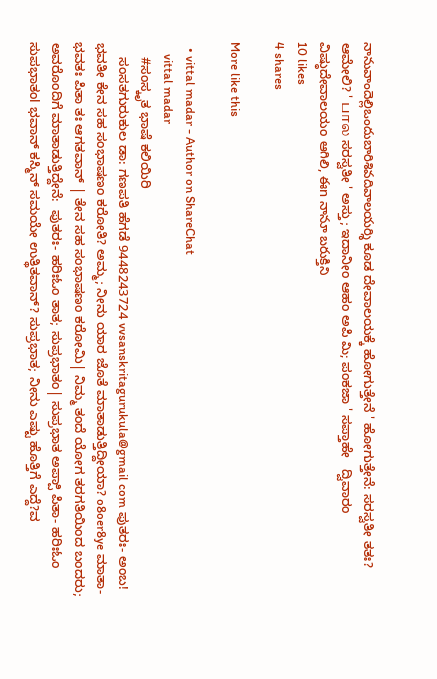నానువాందెల్లిఒందుబారిశివదివాలయర్శి ಕೂಡ ದೇವಾಲಯಕ್ಕೆ ಹೋಗುತ್ತೇನೆ ' ಹೋಗುತ್ತೇನೆ: ಸರಸ್ವತೀ ತತಃ? ಆಮೇಲಿ? ' பால ಸರಸ್ವತೀ ' ಅಸ್ತು; ಇದಾನೀಂ ಆಹಂ ಅಪಿ మి; ಪಂಕಜಾ ' ಸಪ್ತಾಹೇ   ದ್ವಿವಾರಂ   ವಿಷ್ಠುದೇವಾಲಯಂ ఆగిలి, ఈn నానూ బరుక్తిని
10 likes
4 shares

More like this

  • vittal madar - Author on ShareChat
    vittal madar
    #ಸಂಸ್ಕೃತ ಭಾಷೆ ಕಲಿಯಿರಿ
    ಸಂಸತಗುರುಕುಲ ಡಾ: ಗಣಪತಿ ಹೆಗಡೆ 9448243724 vvsanskritagurukula@gmail com ಪುತರಃ- ಅಂಬ! ಭವತೀ ಕೇನ ಸಹ ಸಂಭಾಷಣಂ ಕರೋತಿ? ಅಮ್ಮ; ನೀನು ಯಾರ ಜೊತೆ ಮಾತಾಡುತ್ತಿದ್ದೀಯಾ? o8oer8ye ಮಾತಾ- ಭವತಃ ಪಿತಾ ತಃ ಆಗತವಾನ್ | ತೇನ ಸಹ ಸಂಭಾಷಣಂ ಕರೋಮಿ| ನಿಮ್ಮ ತಂದೆ ಯೋಗ ತರಗತಿಯಿಂದ ಬಂದರು; ಅವರೊಂದಿಗೆ ಮಾತಾಡುತ್ತಿದ್ದೇನೆ:  ಪುತರಃ- ಹರಿಃಓಂ ತಾತ; ಸುಪ್ರಭಾತಂ| ಸುಪ್ರಭಾತ ಅಪ್ಪಾಿ ಪಿತಾ- ಹರಿಃಓಂ ಸುಪಭಾತಂl ಭವಾನ್ ಕಸ್ಮಿನ್ ಸಮಯೇ ಉತ್ಥಿತವಾನ್? ಸುಪ್ರಭಾತ; ನೀನು ಎಷ್ಟು ಹೊತ್ತಿಗೆ ಎದ್ದೆ?ವ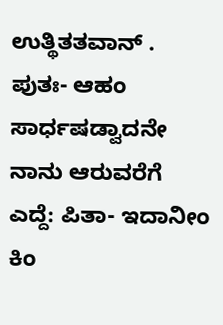ಉತ್ಥಿತತವಾನ್ . ಪುತಃ- ಆಹಂ ಸಾರ್ಧಷಡ್ವಾದನೇ ನಾನು ಆರುವರೆಗೆ ಎದ್ದೆ: ಪಿತಾ- ಇದಾನೀಂ ಕಿಂ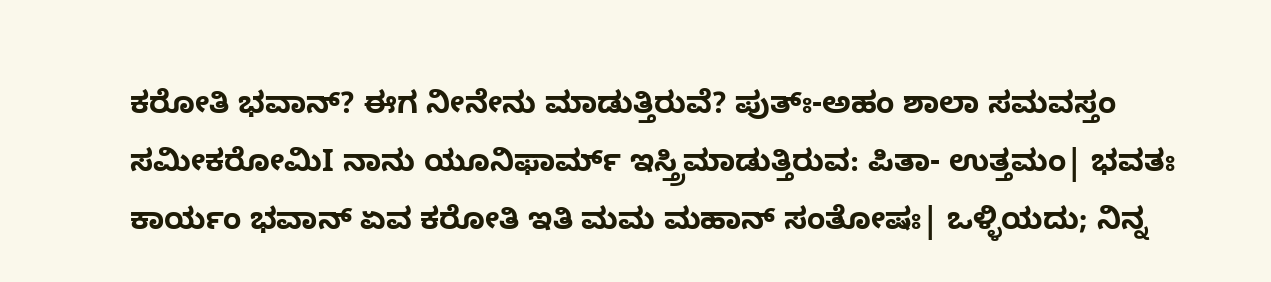ಕರೋತಿ ಭವಾನ್? ಈಗ ನೀನೇನು ಮಾಡುತ್ತಿರುವೆ? ಪುತ್ಃ-ಅಹಂ ಶಾಲಾ ಸಮವಸ್ತಂ ಸಮೀಕರೋಮಿI ನಾನು ಯೂನಿಫಾರ್ಮ್ ಇಸ್ತ್ರಿಮಾಡುತ್ತಿರುವ: ಪಿತಾ- ಉತ್ತಮಂ| ಭವತಃ ಕಾರ್ಯಂ ಭವಾನ್ ಏವ ಕರೋತಿ ಇತಿ ಮಮ ಮಹಾನ್ ಸಂತೋಷಃ| ಒಳ್ಳಿಯದು; ನಿನ್ನ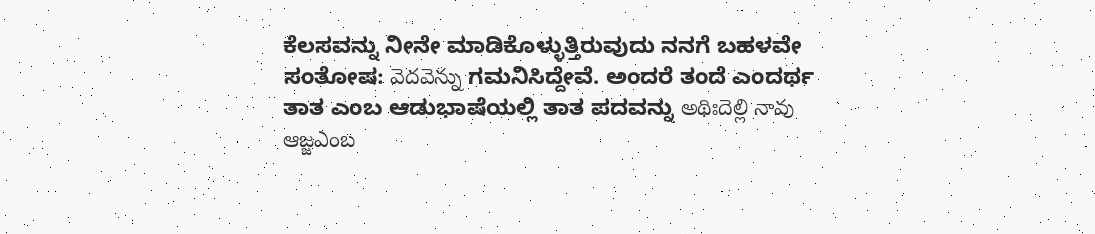ಕೆಲಸವನ್ನು ನೀನೇ ಮಾಡಿಕೊಳ್ಳುತ್ತಿರುವುದು ನನಗೆ ಬಹಳವೇ ಸಂತೋಷ: వెదవెన్ను ಗಮನಿಸಿದ್ದೇವೆ. ಅಂದರೆ ತಂದೆ ಎಂದರ್ಥ ತಾತ ಎಂಬ ಆಡುಭಾಷೆಯಲ್ಲಿ ತಾತ ಪದವನ್ನು అథిఃదెల్లి నావు ఆజ్జఎంబ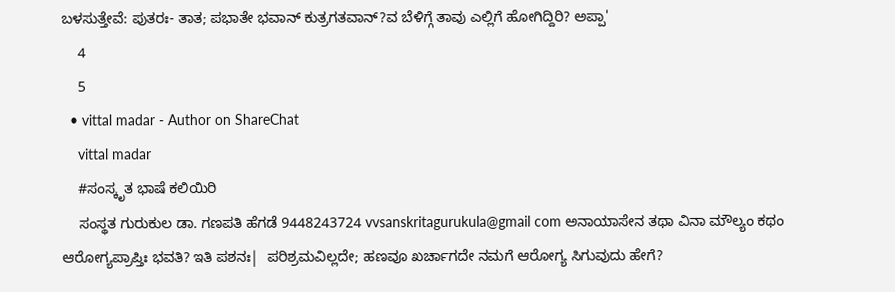ಬಳಸುತ್ತೇವೆ: ಪುತರಃ- ತಾತ; ಪಭಾತೇ ಭವಾನ್ ಕುತ್ರಗತವಾನ್?ವ ಬೆಳಿಗ್ಗೆ ತಾವು ಎಲ್ಲಿಗೆ ಹೋಗಿದ್ದಿರಿ? ಅಪ್ಪಾ'
    4
    5
  • vittal madar - Author on ShareChat
    vittal madar
    #ಸಂಸ್ಕೃತ ಭಾಷೆ ಕಲಿಯಿರಿ
    ಸಂಸ್ಥತ ಗುರುಕುಲ ಡಾ. ಗಣಪತಿ ಹೆಗಡೆ 9448243724 vvsanskritagurukula@gmail com ಅನಾಯಾಸೇನ ತಥಾ ವಿನಾ ಮೌಲ್ಯಂ ಕಥಂ ಆರೋಗ್ಯಪ್ರಾಪ್ತಿಃ ಭವತಿ? ಇತಿ ಪಶನಃ|  ಪರಿಶ್ರಮವಿಲ್ಲದೇ; ಹಣವೂ ಖರ್ಚಾಗದೇ ನಮಗೆ ಆರೋಗ್ಯ ಸಿಗುವುದು ಹೇಗೆ?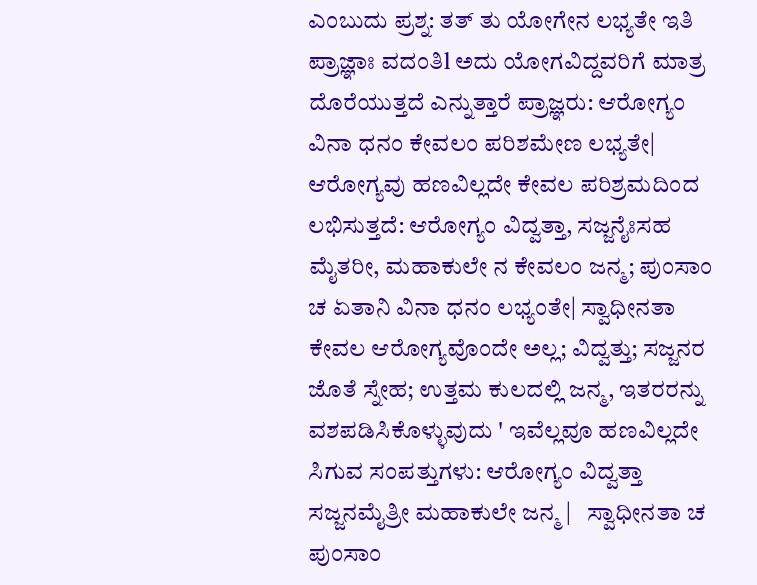ಎಂಬುದು ಪ್ರಶ್ನ: ತತ್ ತು ಯೋಗೇನ ಲಭ್ಯತೇ ಇತಿ ಪ್ರಾಜ್ಞಾಃ ವದಂತಿl ಅದು ಯೋಗವಿದ್ದವರಿಗೆ ಮಾತ್ರ ದೊರೆಯುತ್ತದೆ ಎನ್ನುತ್ತಾರೆ ಪ್ರಾಜ್ಞರು: ಆರೋಗ್ಯಂ ವಿನಾ ಧನಂ ಕೇವಲಂ ಪರಿಶಮೇಣ ಲಭ್ಯತೇ| ಆರೋಗ್ಯವು ಹಣವಿಲ್ಲದೇ ಕೇವಲ ಪರಿಶ್ರಮದಿಂದ ಲಭಿಸುತ್ತದೆ: ಆರೋಗ್ಯಂ ವಿದ್ವತ್ತಾ, ಸಜ್ಜನೈಃಸಹ ಮೈತರೀ, ಮಹಾಕುಲೇ ನ ಕೇವಲಂ ಜನ್ಮ; ಪುಂಸಾಂ ಚ ಏತಾನಿ ವಿನಾ ಧನಂ ಲಭ್ಯಂತೇ| ಸ್ವಾಧೀನತಾ ಕೇವಲ ಆರೋಗ್ಯವೊಂದೇ ಅಲ್ಲ; ವಿದ್ವತ್ತು; ಸಜ್ಜನರ ಜೊತೆ ಸ್ನೇಹ; ಉತ್ತಮ ಕುಲದಲ್ಲಿ ಜನ್ಮ, ಇತರರನ್ನು ವಶಪಡಿಸಿಕೊಳ್ಳುವುದು ' ಇವೆಲ್ಲವೂ ಹಣವಿಲ್ಲದೇ ಸಿಗುವ ಸಂಪತ್ತುಗಳು: ಆರೋಗ್ಯಂ ವಿದ್ವತ್ತಾ ಸಜ್ಜನಮೈತ್ರೀ ಮಹಾಕುಲೇ ಜನ್ಮ |   ಸ್ವಾಧೀನತಾ ಚ ಪುಂಸಾಂ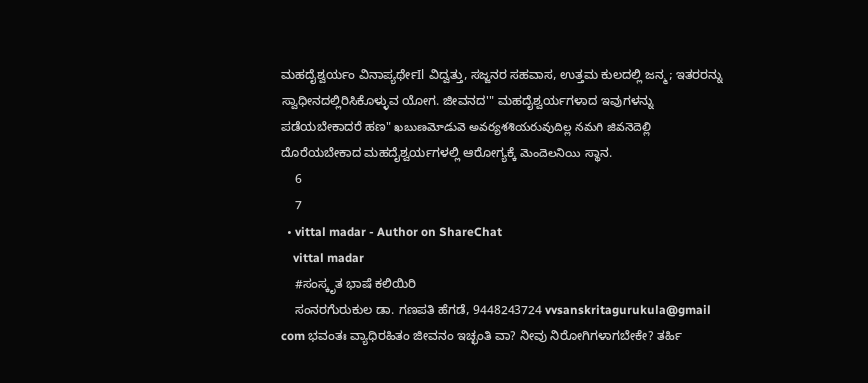ಮಹದೈಶ್ವರ್ಯಂ ವಿನಾಪ್ಯರ್ಥೇIl ವಿದ್ವತ್ತು, ಸಜ್ಜನರ ಸಹವಾಸ, ಉತ್ತಮ ಕುಲದಲ್ಲಿ ಜನ್ಮ; ಇತರರನ್ನು ಸ್ವಾಧೀನದಲ್ಲಿರಿಸಿಕೊಳ್ಳುವ ಯೋಗ. ಜೀವನದ'" ಮಹದೈಶ್ವರ್ಯಗಳಾದ ಇವುಗಳನ್ನು ಪಡೆಯಬೇಕಾದರೆ ಹಣ" ఖబుణమోడువె అవర్యశశియరువుదిల్ల నమగి జివనెదెల్లి ದೊರೆಯಬೇಕಾದ ಮಹದೈಶ್ವರ್ಯಗಳಲ್ಲಿ ಆರೋಗ್ಯಕ್ಕೆ మెందెలనియి ಸ್ಥಾನ.
    6
    7
  • vittal madar - Author on ShareChat
    vittal madar
    #ಸಂಸ್ಕೃತ ಭಾಷೆ ಕಲಿಯಿರಿ
    ಸಂನರಗೆುರುಕುಲ ಡಾ. ಗಣಪತಿ ಹೆಗಡೆ, 9448243724 vvsanskritagurukula@gmail com ಭವಂತಃ ವ್ಯಾಧಿರಹಿತಂ ಜೀವನಂ ಇಚ್ಛಂತಿ ವಾ? ನೀವು ನಿರೋಗಿಗಳಾಗಬೇಕೇ? ತರ್ಹಿ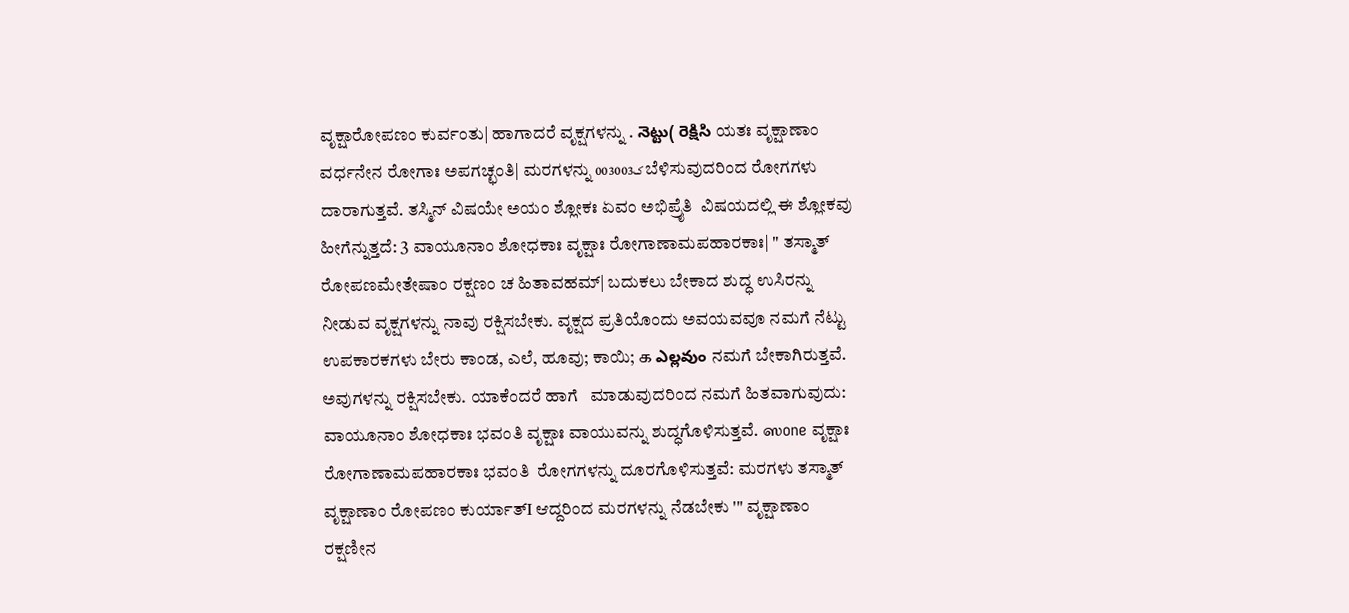ವೃಕ್ಷಾರೋಪಣಂ ಕುರ್ವಂತು| ಹಾಗಾದರೆ ವೃಕ್ಷಗಳನ್ನು . నెట్టు( రెక్షిసి ಯತಃ ವೃಕ್ಷಾಣಾಂ ವರ್ಧನೇನ ರೋಗಾಃ ಅಪಗಚ್ಛಂತಿ| ಮರಗಳನ್ನು 0ک03003 ಬೆಳಿಸುವುದರಿಂದ ರೋಗಗಳು ದಾರಾಗುತ್ತವೆ. ತಸ್ಮಿನ್ ವಿಷಯೇ ಅಯಂ ಶ್ಲೋಕಃ ಏವಂ ಅಭಿಪ್ರೈತಿ  ವಿಷಯದಲ್ಲಿ ಈ ಶ್ಲೋಕವು ಹೀಗೆನ್ನುತ್ತದೆ: 3 ವಾಯೂನಾಂ ಶೋಧಕಾಃ ವೃಕ್ಷಾಃ ರೋಗಾಣಾಮಪಹಾರಕಾಃ| " ತಸ್ಮಾತ್ ರೋಪಣಮೇತೇಷಾಂ ರಕ್ಷಣಂ ಚ ಹಿತಾವಹಮ್| ಬದುಕಲು ಬೇಕಾದ ಶುದ್ಧ ಉಸಿರನ್ನು ನೀಡುವ ವೃಕ್ಷಗಳನ್ನು ನಾವು ರಕ್ಷಿಸಬೇಕು. ವೃಕ್ಷದ ಪ್ರತಿಯೊಂದು ಅವಯವವೂ ನಮಗೆ ನೆಟ್ಟು ಉಪಕಾರಕಗಳು ಬೇರು ಕಾಂಡ, ಎಲೆ, ಹೂವು; ಕಾಯಿ; க ఎల్లవుం ನಮಗೆ ಬೇಕಾಗಿರುತ್ತವೆ. ಅವುಗಳನ್ನು ರಕ್ಷಿಸಬೇಕು. ಯಾಕೆಂದರೆ ಹಾಗೆ   ಮಾಡುವುದರಿಂದ ನಮಗೆ ಹಿತವಾಗುವುದು: ವಾಯೂನಾಂ ಶೋಧಕಾಃ ಭವಂತಿ ವೃಕ್ಷಾಃ ವಾಯುವನ್ನು ಶುದ್ಧಗೊಳಿಸುತ್ತವೆ. ஸone ವೃಕ್ಷಾಃ ರೋಗಾಣಾಮಪಹಾರಕಾಃ ಭವಂತಿ  ರೋಗಗಳನ್ನು ದೂರಗೊಳಿಸುತ್ತವೆ: ಮರಗಳು ತಸ್ಮಾತ್ ವೃಕ್ಷಾಣಾಂ ರೋಪಣಂ ಕುರ್ಯಾತ್I ಆದ್ದರಿಂದ ಮರಗಳನ್ನು ನೆಡಬೇಕು '" ವೃಕ್ಷಾಣಾಂ ರಕ್ಷಣೀನ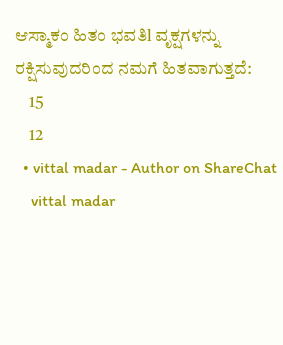ಆಸ್ಮಾಕಂ ಹಿತಂ ಭವತಿl ವೃಕ್ಷಗಳನ್ನು ರಕ್ಷಿಸುವುದರಿಂದ ನಮಗೆ ಹಿತವಾಗುತ್ತದೆ:
    15
    12
  • vittal madar - Author on ShareChat
    vittal madar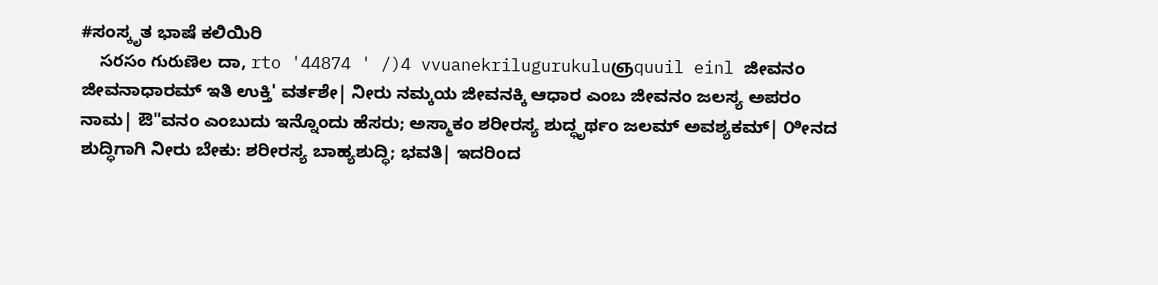#ಸಂಸ್ಕೃತ ಭಾಷೆ ಕಲಿಯಿರಿ
    సరసం గురుణెల ದಾ, rto '44874 ' /)4 vvuanekrilugurukuluஞquuil einl ಜೀವನಂ ಜೀವನಾಧಾರಮ್ ಇತಿ ಉಕ್ತಿ' ವರ್ತಶೇ| ನೀರು ನಮ್ಕಯ ಜೀವನಕ್ಕಿ ಆಧಾರ ಎಂಬ ಜೀವನಂ ಜಲಸ್ಯ ಅಪರಂ ನಾಮ| ಔ"ವನಂ ಎಂಬುದು ಇನ್ನೊಂದು ಹೆಸರು; ಅಸ್ಮಾಕಂ ಶರೀರಸ್ಯ ಶುದ್ಧೃರ್ಥಂ ಜಲಮ್ ಅವಶ್ಯಕಮ್| ೦ೀನದ ಶುದ್ಧಿಗಾಗಿ ನೀರು ಬೇಕು: ಶರೀರಸ್ಯ ಬಾಹ್ಯಶುದ್ಧಿ; ಭವತಿ| ಇದರಿಂದ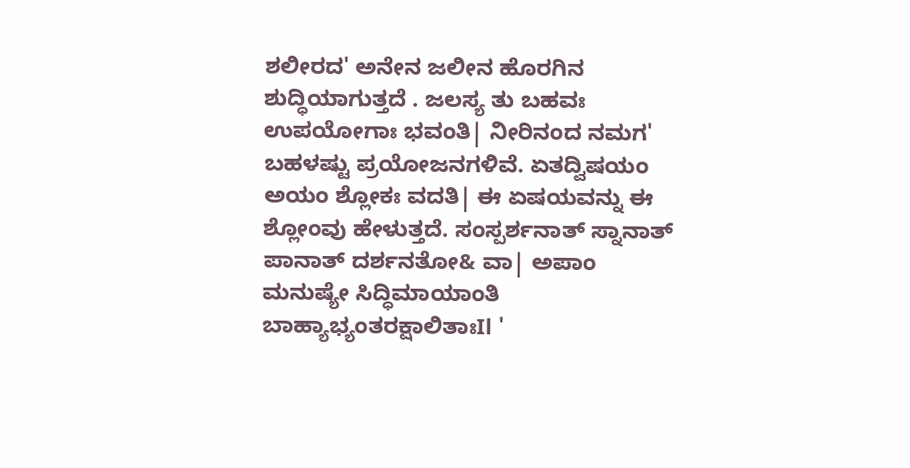ಶಲೀರದ' ಅನೇನ ಜಲೀನ ಹೊರಗಿನ ಶುದ್ಧಿಯಾಗುತ್ತದೆ . ಜಲಸ್ಯ ತು ಬಹವಃ ಉಪಯೋಗಾಃ ಭವಂತಿ| ನೀರಿನಂದ ನಮಗ'  ಬಹಳಷ್ಟು ಪ್ರಯೋಜನಗಳಿವೆ. ಏತದ್ವಿಷಯಂ ಅಯಂ ಶ್ಲೋಕಃ ವದತಿ| ಈ ಏಷಯವನ್ನು ಈ ಶ್ಲೋಂವು ಹೇಳುತ್ತದೆ. ಸಂಸ್ಪರ್ಶನಾತ್ ಸ್ನಾನಾತ್ ಪಾನಾತ್ ದರ್ಶನತೋ& ವಾ| ಅಪಾಂ ಮನುಷ್ಯೇ ಸಿದ್ಧಿಮಾಯಾಂತಿ ಬಾಹ್ಯಾಭ್ಯಂತರಕ್ಷಾಲಿತಾಃIl '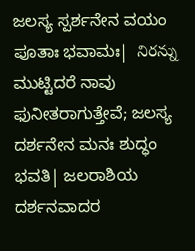ಜಲಸ್ಯ ಸ್ಪರ್ಶನೇನ ವಯಂ ಪೂತಾಃ ಭವಾಮಃ|  నిరన్ను ಮುಟ್ಟಿದರೆ ನಾವು ಫುನೀತರಾಗುತ್ತೇವೆ; ಜಲಸ್ಯ ದರ್ಶನೇನ ಮನಃ ಶುದ್ಧಂ ಭವತಿ| ಜಲರಾಶಿಯ ದರ್ಶನವಾದರ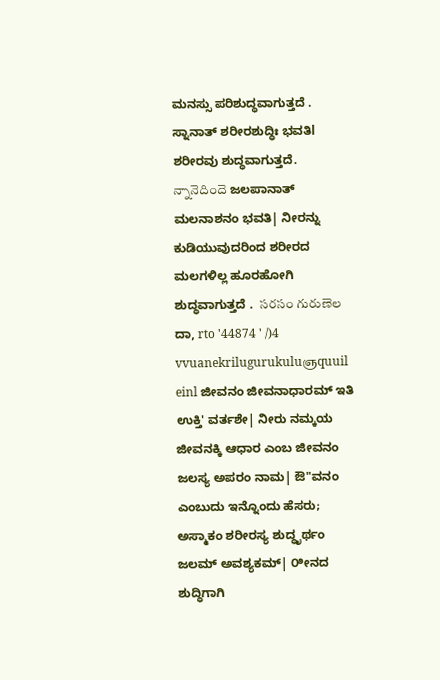ಮನಸ್ಸು ಪರಿಶುದ್ಧವಾಗುತ್ತದೆ . ಸ್ನಾನಾತ್ ಶರೀರಶುದ್ಧಿಃ ಭವತಿl ಶರೀರವು ಶುದ್ಧವಾಗುತ್ತದೆ. న్నానెదిందె ಜಲಪಾನಾತ್ ಮಲನಾಶನಂ ಭವತಿ| ನೀರನ್ನು ಕುಡಿಯುವುದರಿಂದ ಶರೀರದ ಮಲಗಳಿಲ್ಲ ಹೂರಹೋಗಿ   ಶುದ್ಧವಾಗುತ್ತದೆ .  సరసం గురుణెల ದಾ, rto '44874 ' /)4 vvuanekrilugurukuluஞquuil einl ಜೀವನಂ ಜೀವನಾಧಾರಮ್ ಇತಿ ಉಕ್ತಿ' ವರ್ತಶೇ| ನೀರು ನಮ್ಕಯ ಜೀವನಕ್ಕಿ ಆಧಾರ ಎಂಬ ಜೀವನಂ ಜಲಸ್ಯ ಅಪರಂ ನಾಮ| ಔ"ವನಂ ಎಂಬುದು ಇನ್ನೊಂದು ಹೆಸರು; ಅಸ್ಮಾಕಂ ಶರೀರಸ್ಯ ಶುದ್ಧೃರ್ಥಂ ಜಲಮ್ ಅವಶ್ಯಕಮ್| ೦ೀನದ ಶುದ್ಧಿಗಾಗಿ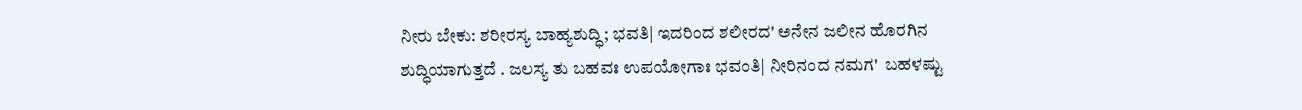ನೀರು ಬೇಕು: ಶರೀರಸ್ಯ ಬಾಹ್ಯಶುದ್ಧಿ; ಭವತಿ| ಇದರಿಂದ ಶಲೀರದ' ಅನೇನ ಜಲೀನ ಹೊರಗಿನ ಶುದ್ಧಿಯಾಗುತ್ತದೆ . ಜಲಸ್ಯ ತು ಬಹವಃ ಉಪಯೋಗಾಃ ಭವಂತಿ| ನೀರಿನಂದ ನಮಗ'  ಬಹಳಷ್ಟು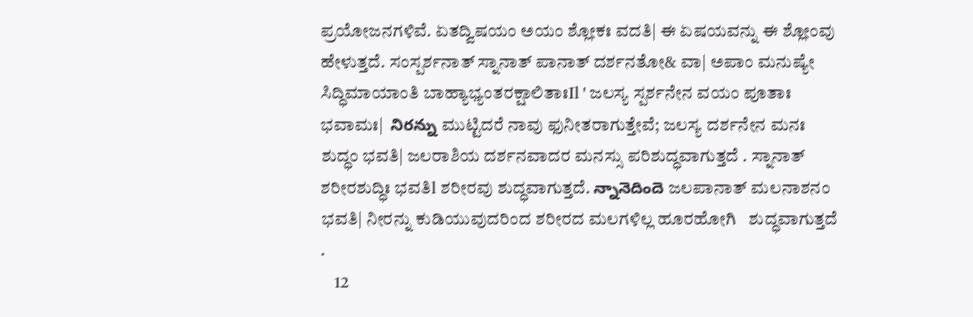ಪ್ರಯೋಜನಗಳಿವೆ. ಏತದ್ವಿಷಯಂ ಅಯಂ ಶ್ಲೋಕಃ ವದತಿ| ಈ ಏಷಯವನ್ನು ಈ ಶ್ಲೋಂವು ಹೇಳುತ್ತದೆ. ಸಂಸ್ಪರ್ಶನಾತ್ ಸ್ನಾನಾತ್ ಪಾನಾತ್ ದರ್ಶನತೋ& ವಾ| ಅಪಾಂ ಮನುಷ್ಯೇ ಸಿದ್ಧಿಮಾಯಾಂತಿ ಬಾಹ್ಯಾಭ್ಯಂತರಕ್ಷಾಲಿತಾಃIl ' ಜಲಸ್ಯ ಸ್ಪರ್ಶನೇನ ವಯಂ ಪೂತಾಃ ಭವಾಮಃ|  నిరన్ను ಮುಟ್ಟಿದರೆ ನಾವು ಫುನೀತರಾಗುತ್ತೇವೆ; ಜಲಸ್ಯ ದರ್ಶನೇನ ಮನಃ ಶುದ್ಧಂ ಭವತಿ| ಜಲರಾಶಿಯ ದರ್ಶನವಾದರ ಮನಸ್ಸು ಪರಿಶುದ್ಧವಾಗುತ್ತದೆ . ಸ್ನಾನಾತ್ ಶರೀರಶುದ್ಧಿಃ ಭವತಿl ಶರೀರವು ಶುದ್ಧವಾಗುತ್ತದೆ. న్నానెదిందె ಜಲಪಾನಾತ್ ಮಲನಾಶನಂ ಭವತಿ| ನೀರನ್ನು ಕುಡಿಯುವುದರಿಂದ ಶರೀರದ ಮಲಗಳಿಲ್ಲ ಹೂರಹೋಗಿ   ಶುದ್ಧವಾಗುತ್ತದೆ .
    12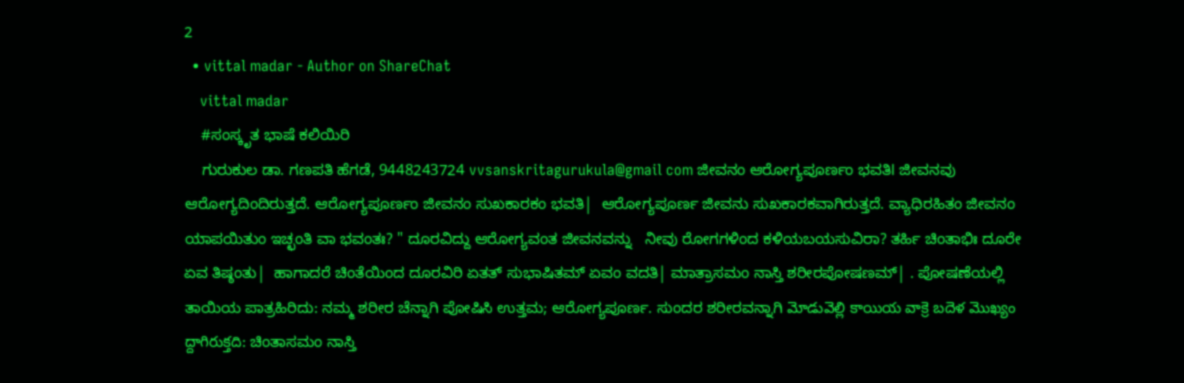2
  • vittal madar - Author on ShareChat
    vittal madar
    #ಸಂಸ್ಕೃತ ಭಾಷೆ ಕಲಿಯಿರಿ
    ಗುರುಕುಲ ಡಾ. ಗಣಪತಿ ಹೆಗಡೆ, 9448243724 vvsanskritagurukula@gmail com ಜೀವನಂ ಆರೋಗ್ಯಪೂರ್ಣಂ ಭವತಿl ಜೀವನವು ಆರೋಗ್ಯದಿಂದಿರುತ್ತದೆ. ಆರೋಗ್ಯಪೂರ್ಣಂ ಜೀವನಂ ಸುಖಕಾರಕಂ ಭವತಿ|  ಆರೋಗ್ಯಪೂರ್ಣ ಜೀವನು ಸುಖಕಾರಕವಾಗಿರುತ್ತದೆ. ವ್ಯಾಧಿರಹಿತಂ ಜೀವನಂ ಯಾಪಯಿತುಂ ಇಚ್ಛಂತಿ ವಾ ಭವಂತಃ? " ದೂರವಿದ್ದು ಆರೋಗ್ಯವಂತ ಜೀವನವನ್ನು   ನೀವು ರೋಗಗಳಿಂದ ಕಳಿಯಬಯಸುವಿರಾ? ತರ್ಹಿ ಚಿಂತಾಭಿಃ ದೂರೇ ಏವ ತಿಷ್ಠಂತು|  ಹಾಗಾದರೆ ಚಿಂತೆಯಿಂದ ದೂರವಿರಿ ಏತತ್ ಸುಭಾಷಿತಮ್ ಏವಂ ವದತಿ| ಮಾತ್ರಾಸಮಂ ನಾಸ್ತಿ ಶರೀರಪೋಷಣಮ್| . ಪೋಷಣೆಯಲ್ಲಿ ತಾಯಿಯ ಪಾತ್ರಹಿರಿದು: ನಮ್ಮ ಶರೀರ ಚೆನ್ನಾಗಿ ಪೋಷಿಸಿ ಉತ್ತಮ; ಆರೋಗ್ಯಪೂರ್ಣ. ಸುಂದರ ಶರೀರವನ್ನಾಗಿ మోడువెల్లి కాయియ వాక్రె బదెళ మొఖ్యం ద్దాగిరుక్తది: ಚಿಂತಾಸಮಂ ನಾಸ್ತಿ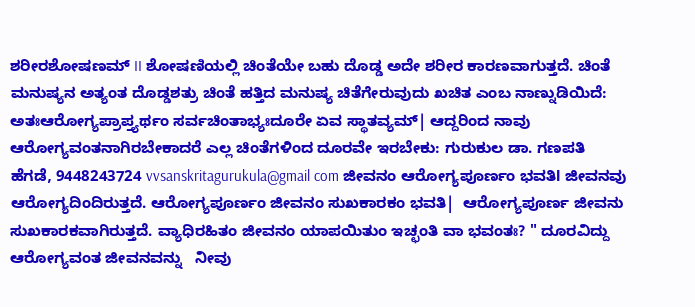ಶರೀರಶೋಷಣಮ್ II ಶೋಷಣಿಯಲ್ಲಿ ಚಿಂತೆಯೇ ಬಹು ದೊಡ್ಡ ಅದೇ ಶರೀರ ಕಾರಣವಾಗುತ್ತದೆ. ಚಿಂತೆ ಮನುಷ್ಯನ ಅತ್ಯಂತ ದೊಡ್ಡಶತ್ರು ಚಿಂತೆ ಹತ್ತಿದ ಮನುಷ್ಯ ಚಿತೆಗೇರುವುದು ಖಚಿತ ಎಂಬ ನಾಣ್ನುಡಿಯಿದೆ:  ಅತಃಆರೋಗ್ಯಪ್ರಾಪ್ತ್ಯರ್ಥಂ ಸರ್ವಚಿಂತಾಭ್ಯಃದೂರೇ ಏವ ಸ್ಥಾತವ್ಯಮ್| ಆದ್ದರಿಂದ ನಾವು ಆರೋಗ್ಯವಂತನಾಗಿರಬೇಕಾದರೆ ಎಲ್ಲ ಚಿಂತೆಗಳಿಂದ ದೂರವೇ ಇರಬೇಕು: ಗುರುಕುಲ ಡಾ. ಗಣಪತಿ ಹೆಗಡೆ, 9448243724 vvsanskritagurukula@gmail com ಜೀವನಂ ಆರೋಗ್ಯಪೂರ್ಣಂ ಭವತಿl ಜೀವನವು ಆರೋಗ್ಯದಿಂದಿರುತ್ತದೆ. ಆರೋಗ್ಯಪೂರ್ಣಂ ಜೀವನಂ ಸುಖಕಾರಕಂ ಭವತಿ|  ಆರೋಗ್ಯಪೂರ್ಣ ಜೀವನು ಸುಖಕಾರಕವಾಗಿರುತ್ತದೆ. ವ್ಯಾಧಿರಹಿತಂ ಜೀವನಂ ಯಾಪಯಿತುಂ ಇಚ್ಛಂತಿ ವಾ ಭವಂತಃ? " ದೂರವಿದ್ದು ಆರೋಗ್ಯವಂತ ಜೀವನವನ್ನು   ನೀವು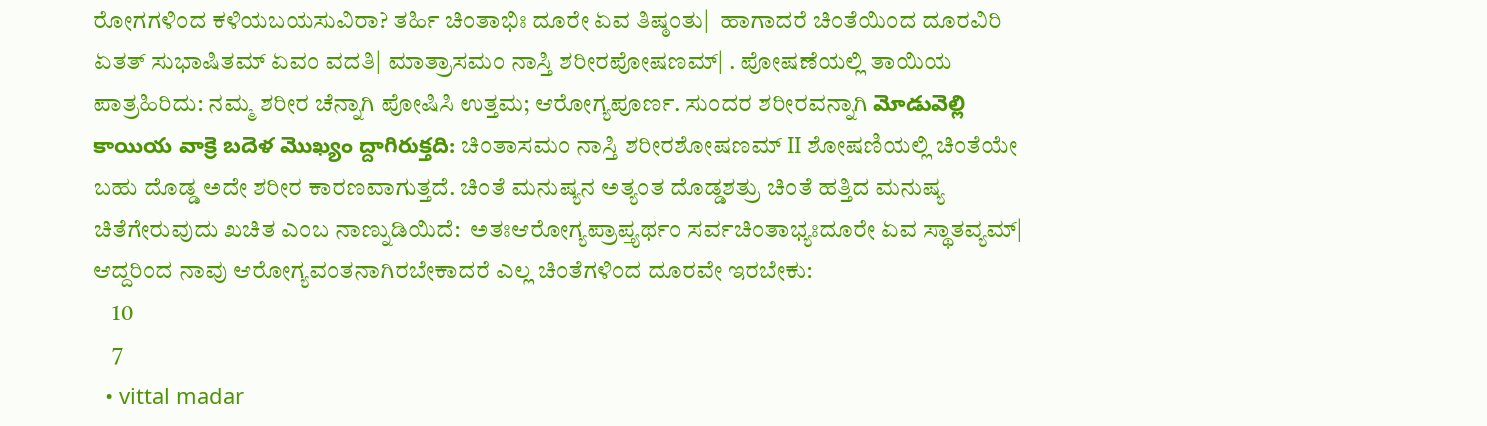ರೋಗಗಳಿಂದ ಕಳಿಯಬಯಸುವಿರಾ? ತರ್ಹಿ ಚಿಂತಾಭಿಃ ದೂರೇ ಏವ ತಿಷ್ಠಂತು|  ಹಾಗಾದರೆ ಚಿಂತೆಯಿಂದ ದೂರವಿರಿ ಏತತ್ ಸುಭಾಷಿತಮ್ ಏವಂ ವದತಿ| ಮಾತ್ರಾಸಮಂ ನಾಸ್ತಿ ಶರೀರಪೋಷಣಮ್| . ಪೋಷಣೆಯಲ್ಲಿ ತಾಯಿಯ ಪಾತ್ರಹಿರಿದು: ನಮ್ಮ ಶರೀರ ಚೆನ್ನಾಗಿ ಪೋಷಿಸಿ ಉತ್ತಮ; ಆರೋಗ್ಯಪೂರ್ಣ. ಸುಂದರ ಶರೀರವನ್ನಾಗಿ మోడువెల్లి కాయియ వాక్రె బదెళ మొఖ్యం ద్దాగిరుక్తది: ಚಿಂತಾಸಮಂ ನಾಸ್ತಿ ಶರೀರಶೋಷಣಮ್ II ಶೋಷಣಿಯಲ್ಲಿ ಚಿಂತೆಯೇ ಬಹು ದೊಡ್ಡ ಅದೇ ಶರೀರ ಕಾರಣವಾಗುತ್ತದೆ. ಚಿಂತೆ ಮನುಷ್ಯನ ಅತ್ಯಂತ ದೊಡ್ಡಶತ್ರು ಚಿಂತೆ ಹತ್ತಿದ ಮನುಷ್ಯ ಚಿತೆಗೇರುವುದು ಖಚಿತ ಎಂಬ ನಾಣ್ನುಡಿಯಿದೆ:  ಅತಃಆರೋಗ್ಯಪ್ರಾಪ್ತ್ಯರ್ಥಂ ಸರ್ವಚಿಂತಾಭ್ಯಃದೂರೇ ಏವ ಸ್ಥಾತವ್ಯಮ್| ಆದ್ದರಿಂದ ನಾವು ಆರೋಗ್ಯವಂತನಾಗಿರಬೇಕಾದರೆ ಎಲ್ಲ ಚಿಂತೆಗಳಿಂದ ದೂರವೇ ಇರಬೇಕು:
    10
    7
  • vittal madar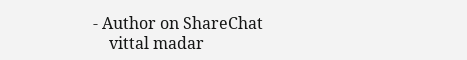- Author on ShareChat
    vittal madar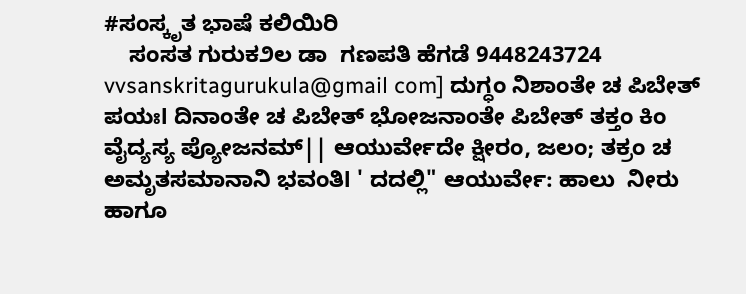#ಸಂಸ್ಕೃತ ಭಾಷೆ ಕಲಿಯಿರಿ
    ಸಂಸತ ಗುರುಕ೨ಲ ಡಾ  ಗಣಪತಿ ಹೆಗಡೆ 9448243724 vvsanskritagurukula@gmail com] ದುಗ್ಧಂ ನಿಶಾಂತೇ ಚ ಪಿಬೇತ್ ಪಯಃl ದಿನಾಂತೇ ಚ ಪಿಬೇತ್ ಭೋಜನಾಂತೇ ಪಿಬೇತ್ ತಕ್ತಂ ಕಿಂ ವೈದ್ಯಸ್ಯ ಪ್ಯೋಜನಮ್|| ಆಯುರ್ವೇದೇ ಕ್ಷೀರಂ, ಜಲಂ; ತಕ್ರಂ ಚ ಅಮೃತಸಮಾನಾನಿ ಭವಂತಿl ' ದದಲ್ಲಿ" ಆಯುರ್ವೇ: ಹಾಲು  ನೀರು ಹಾಗೂ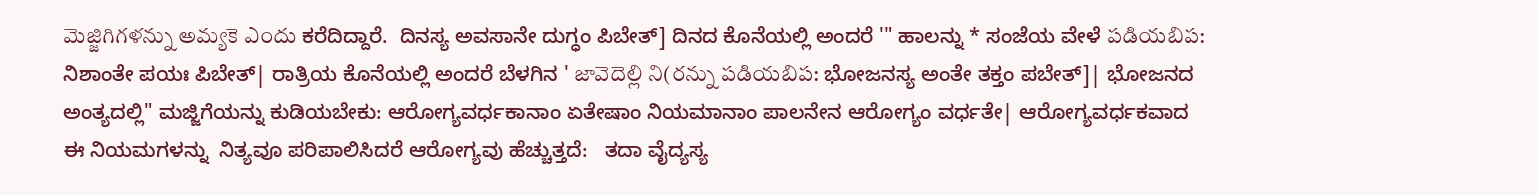మెజ్జిగిగళన్ను అమ్యకె ఎందు ಕರೆದಿದ್ದಾರೆ.  ದಿನಸ್ಯ ಅವಸಾನೇ ದುಗ್ಧಂ ಪಿಬೇತ್] ದಿನದ ಕೊನೆಯಲ್ಲಿ ಅಂದರೆ '" ಹಾಲನ್ನು * ಸಂಜೆಯ ವೇಳೆ పడియబిప: ನಿಶಾಂತೇ ಪಯಃ ಪಿಬೇತ್| ರಾತ್ರಿಯ ಕೊನೆಯಲ್ಲಿ ಅಂದರೆ ಬೆಳಗಿನ ' జావెదెల్లి ని(రన్ను పడియబిప: ಭೋಜನಸ್ಯ ಅಂತೇ ತಕ್ತಂ ಪಬೇತ್]| ಭೋಜನದ ಅಂತ್ಯದಲ್ಲಿ" ಮಜ್ಜಿಗೆಯನ್ನು ಕುಡಿಯಬೇಕು: ಆರೋಗ್ಯವರ್ಧಕಾನಾಂ ಏತೇಷಾಂ ನಿಯಮಾನಾಂ ಪಾಲನೇನ ಆರೋಗ್ಯಂ ವರ್ಧತೇ| ಆರೋಗ್ಯವರ್ಧಕವಾದ ಈ ನಿಯಮಗಳನ್ನು  ನಿತ್ಯವೂ ಪರಿಪಾಲಿಸಿದರೆ ಆರೋಗ್ಯವು ಹೆಚ್ಚುತ್ತದೆ:   ತದಾ ವೈದ್ಯಸ್ಯ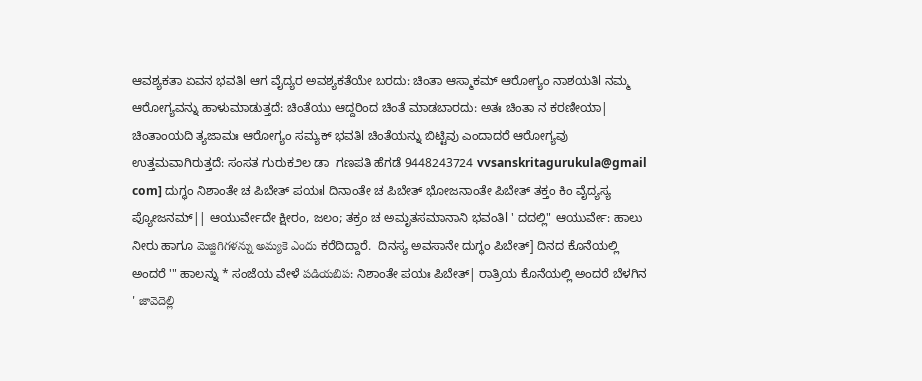ಆವಶ್ಯಕತಾ ಏವನ ಭವತಿl ಆಗ ವೈದ್ಯರ ಅವಶ್ಯಕತೆಯೇ ಬರದು: ಚಿಂತಾ ಆಸ್ಮಾಕಮ್ ಆರೋಗ್ಯಂ ನಾಶಯತಿl ನಮ್ಮ ಆರೋಗ್ಯವನ್ನು ಹಾಳುಮಾಡುತ್ತದೆ: ಚಿಂತೆಯು ಆದ್ದರಿಂದ ಚಿಂತೆ ಮಾಡಬಾರದು: ಅತಃ ಚಿಂತಾ ನ ಕರಣೀಯಾ| ಚಿಂತಾಂಯದಿ ತ್ಯಜಾಮಃ ಆರೋಗ್ಯಂ ಸಮ್ಯಕ್ ಭವತಿl ಚಿಂತೆಯನ್ನು ಬಿಟ್ಟಿವು ಎಂದಾದರೆ ಆರೋಗ್ಯವು ಉತ್ತಮವಾಗಿರುತ್ತದೆ: ಸಂಸತ ಗುರುಕ೨ಲ ಡಾ  ಗಣಪತಿ ಹೆಗಡೆ 9448243724 vvsanskritagurukula@gmail com] ದುಗ್ಧಂ ನಿಶಾಂತೇ ಚ ಪಿಬೇತ್ ಪಯಃl ದಿನಾಂತೇ ಚ ಪಿಬೇತ್ ಭೋಜನಾಂತೇ ಪಿಬೇತ್ ತಕ್ತಂ ಕಿಂ ವೈದ್ಯಸ್ಯ ಪ್ಯೋಜನಮ್|| ಆಯುರ್ವೇದೇ ಕ್ಷೀರಂ, ಜಲಂ; ತಕ್ರಂ ಚ ಅಮೃತಸಮಾನಾನಿ ಭವಂತಿl ' ದದಲ್ಲಿ" ಆಯುರ್ವೇ: ಹಾಲು  ನೀರು ಹಾಗೂ మెజ్జిగిగళన్ను అమ్యకె ఎందు ಕರೆದಿದ್ದಾರೆ.  ದಿನಸ್ಯ ಅವಸಾನೇ ದುಗ್ಧಂ ಪಿಬೇತ್] ದಿನದ ಕೊನೆಯಲ್ಲಿ ಅಂದರೆ '" ಹಾಲನ್ನು * ಸಂಜೆಯ ವೇಳೆ పడియబిప: ನಿಶಾಂತೇ ಪಯಃ ಪಿಬೇತ್| ರಾತ್ರಿಯ ಕೊನೆಯಲ್ಲಿ ಅಂದರೆ ಬೆಳಗಿನ ' జావెదెల్లి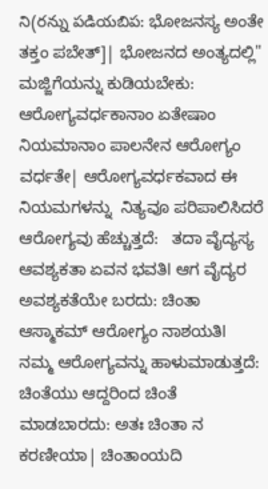ని(రన్ను పడియబిప: ಭೋಜನಸ್ಯ ಅಂತೇ ತಕ್ತಂ ಪಬೇತ್]| ಭೋಜನದ ಅಂತ್ಯದಲ್ಲಿ" ಮಜ್ಜಿಗೆಯನ್ನು ಕುಡಿಯಬೇಕು: ಆರೋಗ್ಯವರ್ಧಕಾನಾಂ ಏತೇಷಾಂ ನಿಯಮಾನಾಂ ಪಾಲನೇನ ಆರೋಗ್ಯಂ ವರ್ಧತೇ| ಆರೋಗ್ಯವರ್ಧಕವಾದ ಈ ನಿಯಮಗಳನ್ನು  ನಿತ್ಯವೂ ಪರಿಪಾಲಿಸಿದರೆ ಆರೋಗ್ಯವು ಹೆಚ್ಚುತ್ತದೆ:   ತದಾ ವೈದ್ಯಸ್ಯ ಆವಶ್ಯಕತಾ ಏವನ ಭವತಿl ಆಗ ವೈದ್ಯರ ಅವಶ್ಯಕತೆಯೇ ಬರದು: ಚಿಂತಾ ಆಸ್ಮಾಕಮ್ ಆರೋಗ್ಯಂ ನಾಶಯತಿl ನಮ್ಮ ಆರೋಗ್ಯವನ್ನು ಹಾಳುಮಾಡುತ್ತದೆ: ಚಿಂತೆಯು ಆದ್ದರಿಂದ ಚಿಂತೆ ಮಾಡಬಾರದು: ಅತಃ ಚಿಂತಾ ನ ಕರಣೀಯಾ| ಚಿಂತಾಂಯದಿ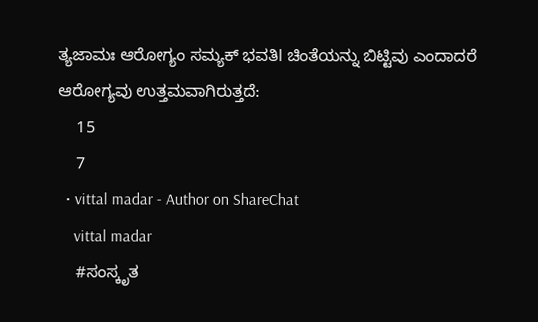ತ್ಯಜಾಮಃ ಆರೋಗ್ಯಂ ಸಮ್ಯಕ್ ಭವತಿl ಚಿಂತೆಯನ್ನು ಬಿಟ್ಟಿವು ಎಂದಾದರೆ ಆರೋಗ್ಯವು ಉತ್ತಮವಾಗಿರುತ್ತದೆ:
    15
    7
  • vittal madar - Author on ShareChat
    vittal madar
    #ಸಂಸ್ಕೃತ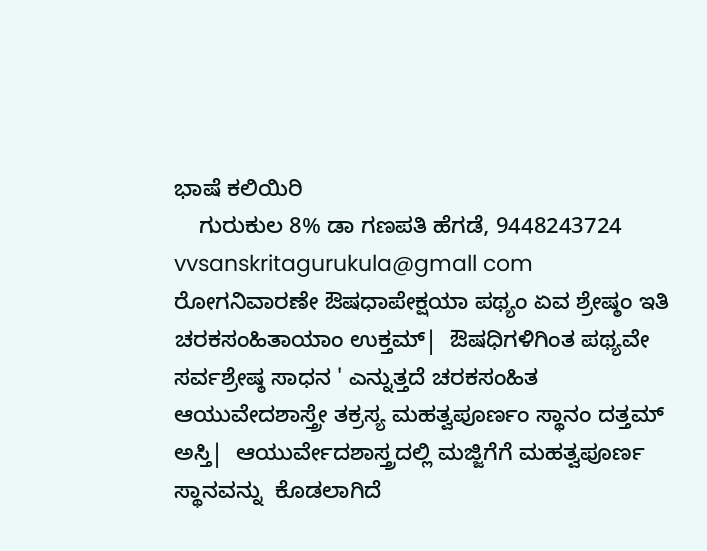ಭಾಷೆ ಕಲಿಯಿರಿ
    ಗುರುಕುಲ 8% ಡಾ ಗಣಪತಿ ಹೆಗಡೆ, 9448243724 vvsanskritagurukula@gmall com ರೋಗನಿವಾರಣೇ ಔಷಧಾಪೇಕ್ಷಯಾ ಪಥ್ಯಂ ಏವ ಶ್ರೇಷ್ಠಂ ಇತಿ ಚರಕಸಂಹಿತಾಯಾಂ ಉಕ್ತಮ್|  ಔಷಧಿಗಳಿಗಿಂತ ಪಥ್ಯವೇ ಸರ್ವಶ್ರೇಷ್ಠ ಸಾಧನ ' ಎನ್ನುತ್ತದೆ ಚರಕಸಂಹಿತ ಆಯುವೇದಶಾಸ್ತ್ರೇ ತಕ್ರಸ್ಯ ಮಹತ್ವಪೂರ್ಣಂ ಸ್ಥಾನಂ ದತ್ತಮ್ ಅಸ್ತಿ|  ಆಯುರ್ವೇದಶಾಸ್ತ್ರದಲ್ಲಿ ಮಜ್ಜಿಗೆಗೆ ಮಹತ್ವಪೂರ್ಣ ಸ್ಥಾನವನ್ನು  ಕೊಡಲಾಗಿದೆ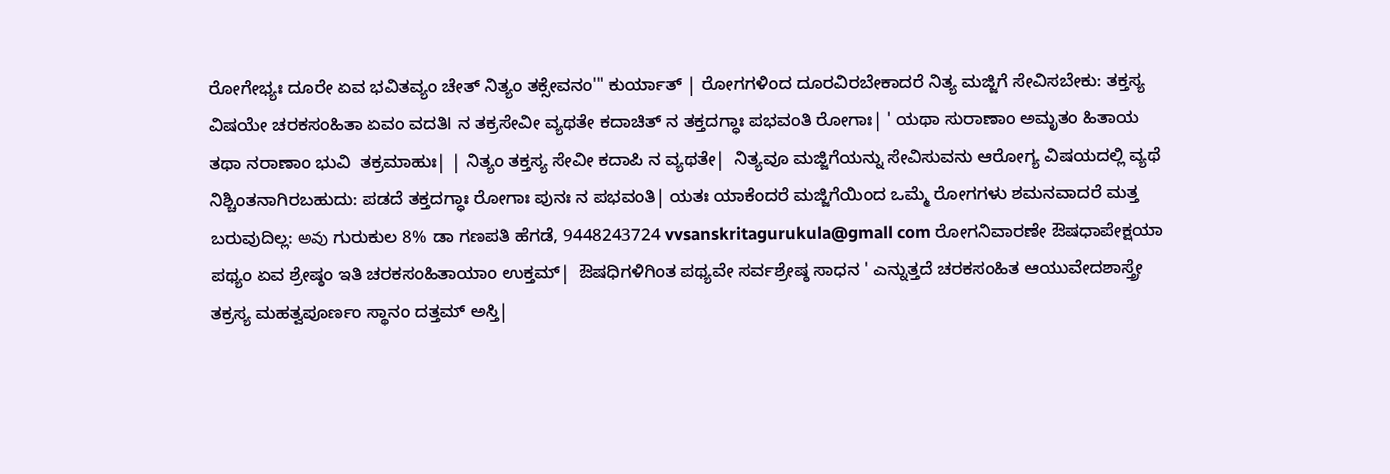ರೋಗೇಭ್ಯಃ ದೂರೇ ಏವ ಭವಿತವ್ಯಂ ಚೇತ್ ನಿತ್ಯಂ ತಕ್ಸೇವನಂ'" ಕುರ್ಯಾತ್ | ರೋಗಗಳಿಂದ ದೂರವಿರಬೇಕಾದರೆ ನಿತ್ಯ ಮಜ್ಜಿಗೆ ಸೇವಿಸಬೇಕು: ತಕ್ತಸ್ಯ ವಿಷಯೇ ಚರಕಸಂಹಿತಾ ಏವಂ ವದತಿl ನ ತಕ್ರಸೇವೀ ವ್ಯಥತೇ ಕದಾಚಿತ್ ನ ತಕ್ತದಗ್ಧಾಃ ಪಭವಂತಿ ರೋಗಾಃ| ' ಯಥಾ ಸುರಾಣಾಂ ಅಮೃತಂ ಹಿತಾಯ ತಥಾ ನರಾಣಾಂ ಭುವಿ  ತಕ್ರಮಾಹುಃ| | ನಿತ್ಯಂ ತಕ್ತಸ್ಯ ಸೇವೀ ಕದಾಪಿ ನ ವ್ಯಥತೇ|  ನಿತ್ಯವೂ ಮಜ್ಜಿಗೆಯನ್ನು ಸೇವಿಸುವನು ಆರೋಗ್ಯ ವಿಷಯದಲ್ಲಿ ವ್ಯಥೆ ನಿಶ್ಚಿಂತನಾಗಿರಬಹುದು: ಪಡದೆ ತಕ್ತದಗ್ಧಾಃ ರೋಗಾಃ ಪುನಃ ನ ಪಭವಂತಿ| ಯತಃ ಯಾಕೆಂದರೆ ಮಜ್ಜಿಗೆಯಿಂದ ಒಮ್ಮೆ ರೋಗಗಳು ಶಮನವಾದರೆ ಮತ್ತ ಬರುವುದಿಲ್ಲ: అవు ಗುರುಕುಲ 8% ಡಾ ಗಣಪತಿ ಹೆಗಡೆ, 9448243724 vvsanskritagurukula@gmall com ರೋಗನಿವಾರಣೇ ಔಷಧಾಪೇಕ್ಷಯಾ ಪಥ್ಯಂ ಏವ ಶ್ರೇಷ್ಠಂ ಇತಿ ಚರಕಸಂಹಿತಾಯಾಂ ಉಕ್ತಮ್|  ಔಷಧಿಗಳಿಗಿಂತ ಪಥ್ಯವೇ ಸರ್ವಶ್ರೇಷ್ಠ ಸಾಧನ ' ಎನ್ನುತ್ತದೆ ಚರಕಸಂಹಿತ ಆಯುವೇದಶಾಸ್ತ್ರೇ ತಕ್ರಸ್ಯ ಮಹತ್ವಪೂರ್ಣಂ ಸ್ಥಾನಂ ದತ್ತಮ್ ಅಸ್ತಿ|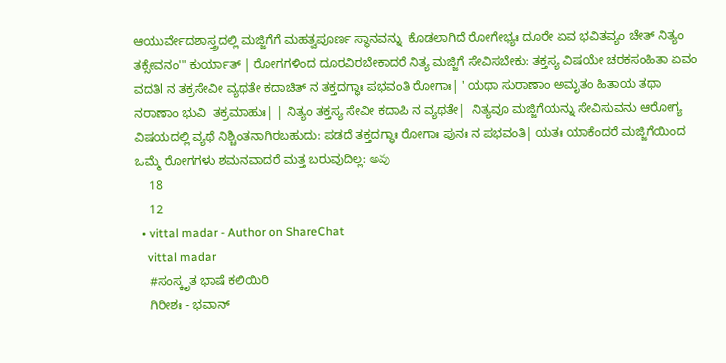ಆಯುರ್ವೇದಶಾಸ್ತ್ರದಲ್ಲಿ ಮಜ್ಜಿಗೆಗೆ ಮಹತ್ವಪೂರ್ಣ ಸ್ಥಾನವನ್ನು  ಕೊಡಲಾಗಿದೆ ರೋಗೇಭ್ಯಃ ದೂರೇ ಏವ ಭವಿತವ್ಯಂ ಚೇತ್ ನಿತ್ಯಂ ತಕ್ಸೇವನಂ'" ಕುರ್ಯಾತ್ | ರೋಗಗಳಿಂದ ದೂರವಿರಬೇಕಾದರೆ ನಿತ್ಯ ಮಜ್ಜಿಗೆ ಸೇವಿಸಬೇಕು: ತಕ್ತಸ್ಯ ವಿಷಯೇ ಚರಕಸಂಹಿತಾ ಏವಂ ವದತಿl ನ ತಕ್ರಸೇವೀ ವ್ಯಥತೇ ಕದಾಚಿತ್ ನ ತಕ್ತದಗ್ಧಾಃ ಪಭವಂತಿ ರೋಗಾಃ| ' ಯಥಾ ಸುರಾಣಾಂ ಅಮೃತಂ ಹಿತಾಯ ತಥಾ ನರಾಣಾಂ ಭುವಿ  ತಕ್ರಮಾಹುಃ| | ನಿತ್ಯಂ ತಕ್ತಸ್ಯ ಸೇವೀ ಕದಾಪಿ ನ ವ್ಯಥತೇ|  ನಿತ್ಯವೂ ಮಜ್ಜಿಗೆಯನ್ನು ಸೇವಿಸುವನು ಆರೋಗ್ಯ ವಿಷಯದಲ್ಲಿ ವ್ಯಥೆ ನಿಶ್ಚಿಂತನಾಗಿರಬಹುದು: ಪಡದೆ ತಕ್ತದಗ್ಧಾಃ ರೋಗಾಃ ಪುನಃ ನ ಪಭವಂತಿ| ಯತಃ ಯಾಕೆಂದರೆ ಮಜ್ಜಿಗೆಯಿಂದ ಒಮ್ಮೆ ರೋಗಗಳು ಶಮನವಾದರೆ ಮತ್ತ ಬರುವುದಿಲ್ಲ: అవు
    18
    12
  • vittal madar - Author on ShareChat
    vittal madar
    #ಸಂಸ್ಕೃತ ಭಾಷೆ ಕಲಿಯಿರಿ
    ಗಿರೀಶಃ - ಭವಾನ್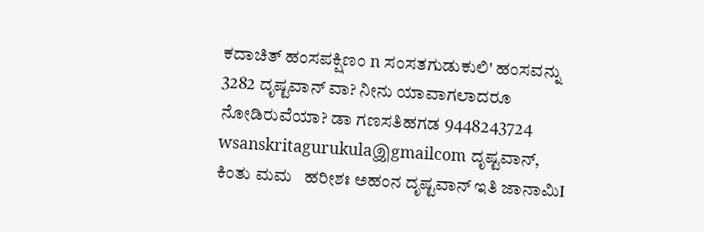ಕದಾಚಿತ್ ಹಂಸಪಕ್ಷಿಣಂ n ಸಂಸತಗುಡುಕುಲಿ' ಹಂಸವನ್ನು 3282 ದೃಷ್ಟವಾನ್ ವಾ? ನೀನು ಯಾವಾಗಲಾದರೂ  ನೋಡಿರುವೆಯಾ? ಡಾ ಗಣಸತಿಹಗಡ 9448243724 wsanskritagurukulaஇgmailcom ದೃಷ್ಟವಾನ್, ಕಿಂತು ಮಮ   ಹರೀಶಃ ಅಹಂನ ದೃಷ್ಟವಾನ್ ಇತಿ ಜಾನಾಮಿI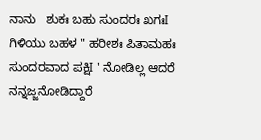ನಾನು   ಶುಕಃ ಬಹು ಸುಂದರಃ ಖಗಃI ಗಿಳಿಯು ಬಹಳ " ಹರೀಶಃ ಪಿತಾಮಹಃ ಸುಂದರವಾದ ಪಕ್ಷಿI ' ನೋಡಿಲ್ಲ ಆದರೆ ನನ್ನಜ್ಜನೋಡಿದ್ದಾರೆ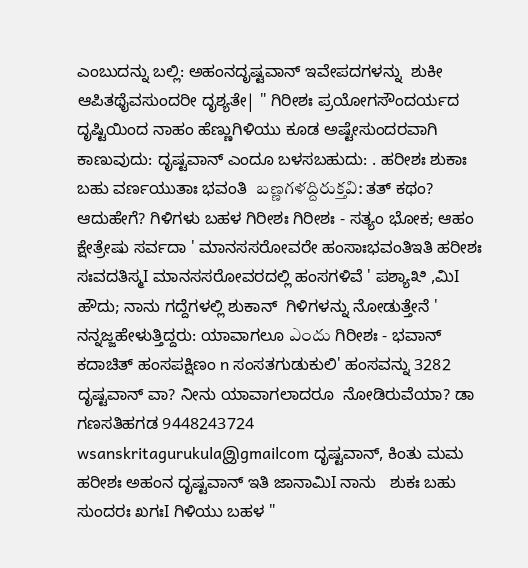ಎಂಬುದನ್ನು ಬಲ್ಲಿ: ಅಹಂನದೃಷ್ಟವಾನ್ ಇವೇಪದಗಳನ್ನು  ಶುಕೀ ಆಪಿತಥೈವಸುಂದರೀ ದೃಶ್ಯತೇ| " ಗಿರೀಶಃ ಪ್ರಯೋಗಸೌಂದರ್ಯದ ದೃಷ್ಟಿಯಿಂದ ನಾಹಂ ಹೆಣ್ಣುಗಿಳಿಯು ಕೂಡ ಅಷ್ಟೇಸುಂದರವಾಗಿ ಕಾಣುವುದು: ದೃಷ್ಟವಾನ್ ಎಂದೂ ಬಳಸಬಹುದು: . ಹರೀಶಃ ಶುಕಾಃ ಬಹು ವರ್ಣಯುತಾಃ ಭವಂತಿ  బణ్ణగళద్దిరుక్తవి: ತತ್ ಕಥಂ? ಆದುಹೇಗೆ? ಗಿಳಿಗಳು ಬಹಳ ಗಿರೀಶಃ ಗಿರೀಶಃ - ಸತ್ಯಂ ಭೋಕ; ಆಹಂ ಕ್ಷೇತ್ರೇಷು ಸರ್ವದಾ ' ಮಾನಸಸರೋವರೇ ಹಂಸಾಃಭವಂತಿಇತಿ ಹರೀಶಃ ಸಃವದತಿಸ್ಮI ಮಾನಸಸರೋವರದಲ್ಲಿ ಹಂಸಗಳಿವೆ ' ಪಶ್ಯಾ೩ಿ ,ಮಿI ಹೌದು; ನಾನು ಗದ್ದೆಗಳಲ್ಲಿ ಶುಕಾನ್  ಗಿಳಿಗಳನ್ನು ನೋಡುತ್ತೇನೆ ' ನನ್ನಜ್ಜಹೇಳುತ್ತಿದ್ದರು: ಯಾವಾಗಲೂ ఎందు ಗಿರೀಶಃ - ಭವಾನ್ ಕದಾಚಿತ್ ಹಂಸಪಕ್ಷಿಣಂ n ಸಂಸತಗುಡುಕುಲಿ' ಹಂಸವನ್ನು 3282 ದೃಷ್ಟವಾನ್ ವಾ? ನೀನು ಯಾವಾಗಲಾದರೂ  ನೋಡಿರುವೆಯಾ? ಡಾ ಗಣಸತಿಹಗಡ 9448243724 wsanskritagurukulaஇgmailcom ದೃಷ್ಟವಾನ್, ಕಿಂತು ಮಮ   ಹರೀಶಃ ಅಹಂನ ದೃಷ್ಟವಾನ್ ಇತಿ ಜಾನಾಮಿI ನಾನು   ಶುಕಃ ಬಹು ಸುಂದರಃ ಖಗಃI ಗಿಳಿಯು ಬಹಳ "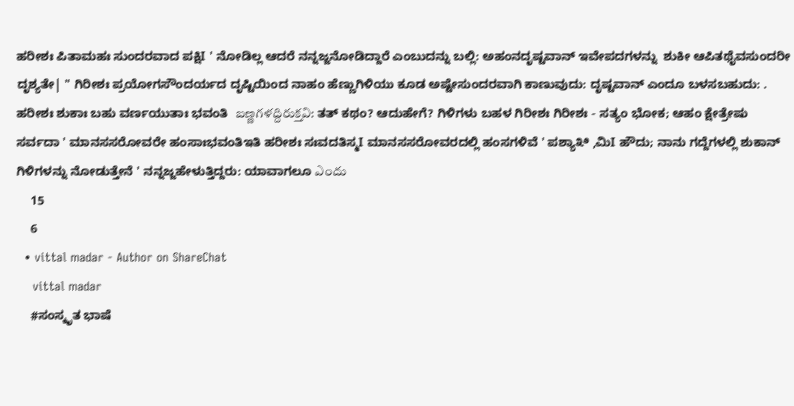ಹರೀಶಃ ಪಿತಾಮಹಃ ಸುಂದರವಾದ ಪಕ್ಷಿI ' ನೋಡಿಲ್ಲ ಆದರೆ ನನ್ನಜ್ಜನೋಡಿದ್ದಾರೆ ಎಂಬುದನ್ನು ಬಲ್ಲಿ: ಅಹಂನದೃಷ್ಟವಾನ್ ಇವೇಪದಗಳನ್ನು  ಶುಕೀ ಆಪಿತಥೈವಸುಂದರೀ ದೃಶ್ಯತೇ| " ಗಿರೀಶಃ ಪ್ರಯೋಗಸೌಂದರ್ಯದ ದೃಷ್ಟಿಯಿಂದ ನಾಹಂ ಹೆಣ್ಣುಗಿಳಿಯು ಕೂಡ ಅಷ್ಟೇಸುಂದರವಾಗಿ ಕಾಣುವುದು: ದೃಷ್ಟವಾನ್ ಎಂದೂ ಬಳಸಬಹುದು: . ಹರೀಶಃ ಶುಕಾಃ ಬಹು ವರ್ಣಯುತಾಃ ಭವಂತಿ  బణ్ణగళద్దిరుక్తవి: ತತ್ ಕಥಂ? ಆದುಹೇಗೆ? ಗಿಳಿಗಳು ಬಹಳ ಗಿರೀಶಃ ಗಿರೀಶಃ - ಸತ್ಯಂ ಭೋಕ; ಆಹಂ ಕ್ಷೇತ್ರೇಷು ಸರ್ವದಾ ' ಮಾನಸಸರೋವರೇ ಹಂಸಾಃಭವಂತಿಇತಿ ಹರೀಶಃ ಸಃವದತಿಸ್ಮI ಮಾನಸಸರೋವರದಲ್ಲಿ ಹಂಸಗಳಿವೆ ' ಪಶ್ಯಾ೩ಿ ,ಮಿI ಹೌದು; ನಾನು ಗದ್ದೆಗಳಲ್ಲಿ ಶುಕಾನ್  ಗಿಳಿಗಳನ್ನು ನೋಡುತ್ತೇನೆ ' ನನ್ನಜ್ಜಹೇಳುತ್ತಿದ್ದರು: ಯಾವಾಗಲೂ ఎందు
    15
    6
  • vittal madar - Author on ShareChat
    vittal madar
    #ಸಂಸ್ಕೃತ ಭಾಷೆ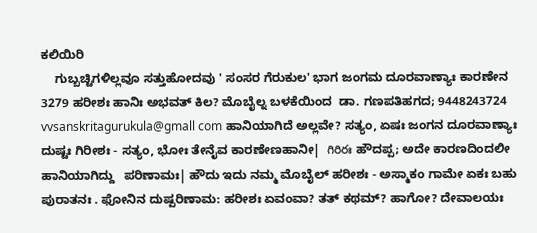ಕಲಿಯಿರಿ
    ಗುಬ್ಬಚ್ಟಿಗಳಿಲ್ಲವೂ ಸತ್ತುಹೋದವು ' ಸಂಸರ ಗೆರುಕುಲ' ಭಾಗ ಜಂಗಮ ದೂರವಾಣ್ಯಾಃ ಕಾರಣೇನ   3279 ಹರೀಶಃ ಹಾನಿಃ ಅಭವತ್ ಕಿಲ? ಮೊಬೈಲ್ನ ಬಳಕೆಯಿಂದ  ಡಾ. ಗಣಪತಿಹಗದ; 9448243724 vvsanskritagurukula@gmall com ಹಾನಿಯಾಗಿದೆ ಅಲ್ಲವೇ? ಸತ್ಯಂ, ಏಷಃ ಜಂಗನ ದೂರವಾಣ್ಯಾಃ ದುಷ್ಟಃ ಗಿರೀಶಃ - ಸತ್ಯಂ, ಭೋಃ ತೇನೈವ ಕಾರಣೇಣಹಾನೀ|  గిరిరః ಹೌದಪ್ಪ; ಅದೇ ಕಾರಣದಿಂದಲೀ ಹಾನಿಯಾಗಿದ್ದು   ಪರಿಣಾಮಃ| ಹೌದು ಇದು ನಮ್ಮ ಮೊಬೈಲ್ ಹರೀಶಃ - ಅಸ್ಮಾಕಂ ಗಾಮೇ ಏಕಃ ಬಹು ಪುರಾತನಃ . ಫೋನಿನ ದುಷ್ಪರಿಣಾಮ: ಹರೀಶಃ ಏವಂವಾ? ತತ್ ಕಥಮ್? ಹಾಗೋ? ದೇವಾಲಯಃ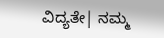ವಿದ್ಯತೇ| ನಮ್ಮ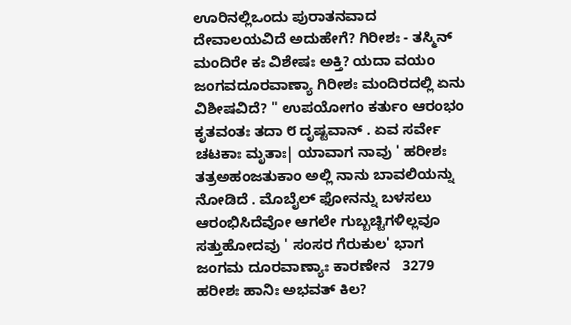ಊರಿನಲ್ಲಿಒಂದು ಪುರಾತನವಾದ ದೇವಾಲಯವಿದೆ ಅದುಹೇಗೆ? ಗಿರೀಶಃ - ತಸ್ಮಿನ್ ಮಂದಿರೇ ಕಃ ವಿಶೇಷಃ ಅಕ್ತಿ? ಯದಾ ವಯಂ ಜಂಗವದೂರವಾಣ್ಯಾ ಗಿರೀಶಃ ಮಂದಿರದಲ್ಲಿ ಏನು ವಿಶೀಷವಿದೆ? " ಉಪಯೋಗಂ ಕರ್ತುಂ ಆರಂಭಂ ಕೃತವಂತಃ ತದಾ ೮ ದೃಷ್ಟವಾನ್ . ಏವ ಸರ್ವೇ ಚಟಕಾಃ ಮೃತಾಃ| ಯಾವಾಗ ನಾವು ' ಹರೀಶಃ ತತ್ರಅಹಂಜತುಕಾಂ ಅಲ್ಲಿ ನಾನು ಬಾವಲಿಯನ್ನು ನೋಡಿದೆ . ಮೊಬೈಲ್ ಫೋನನ್ನು ಬಳಸಲು ಆರಂಭಿಸಿದೆವೋ ಆಗಲೇ ಗುಬ್ಬಚ್ಟಿಗಳಿಲ್ಲವೂ ಸತ್ತುಹೋದವು ' ಸಂಸರ ಗೆರುಕುಲ' ಭಾಗ ಜಂಗಮ ದೂರವಾಣ್ಯಾಃ ಕಾರಣೇನ   3279 ಹರೀಶಃ ಹಾನಿಃ ಅಭವತ್ ಕಿಲ?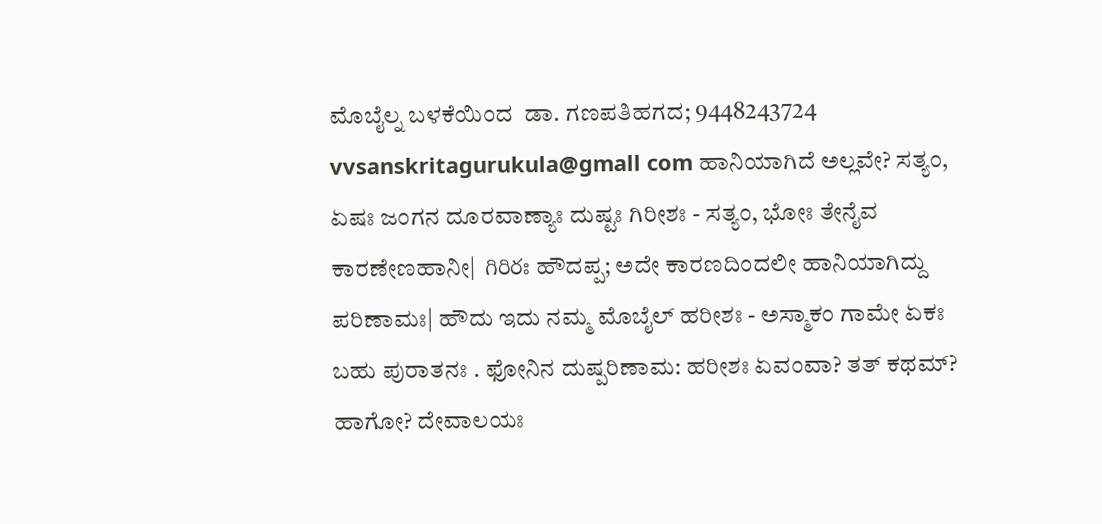ಮೊಬೈಲ್ನ ಬಳಕೆಯಿಂದ  ಡಾ. ಗಣಪತಿಹಗದ; 9448243724 vvsanskritagurukula@gmall com ಹಾನಿಯಾಗಿದೆ ಅಲ್ಲವೇ? ಸತ್ಯಂ, ಏಷಃ ಜಂಗನ ದೂರವಾಣ್ಯಾಃ ದುಷ್ಟಃ ಗಿರೀಶಃ - ಸತ್ಯಂ, ಭೋಃ ತೇನೈವ ಕಾರಣೇಣಹಾನೀ|  గిరిరః ಹೌದಪ್ಪ; ಅದೇ ಕಾರಣದಿಂದಲೀ ಹಾನಿಯಾಗಿದ್ದು   ಪರಿಣಾಮಃ| ಹೌದು ಇದು ನಮ್ಮ ಮೊಬೈಲ್ ಹರೀಶಃ - ಅಸ್ಮಾಕಂ ಗಾಮೇ ಏಕಃ ಬಹು ಪುರಾತನಃ . ಫೋನಿನ ದುಷ್ಪರಿಣಾಮ: ಹರೀಶಃ ಏವಂವಾ? ತತ್ ಕಥಮ್? ಹಾಗೋ? ದೇವಾಲಯಃ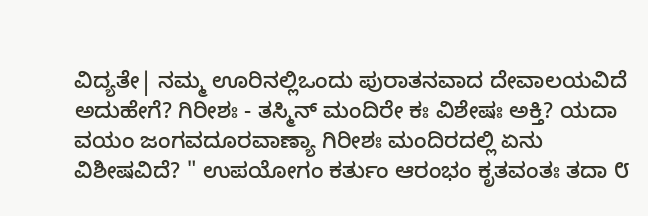ವಿದ್ಯತೇ| ನಮ್ಮ ಊರಿನಲ್ಲಿಒಂದು ಪುರಾತನವಾದ ದೇವಾಲಯವಿದೆ ಅದುಹೇಗೆ? ಗಿರೀಶಃ - ತಸ್ಮಿನ್ ಮಂದಿರೇ ಕಃ ವಿಶೇಷಃ ಅಕ್ತಿ? ಯದಾ ವಯಂ ಜಂಗವದೂರವಾಣ್ಯಾ ಗಿರೀಶಃ ಮಂದಿರದಲ್ಲಿ ಏನು ವಿಶೀಷವಿದೆ? " ಉಪಯೋಗಂ ಕರ್ತುಂ ಆರಂಭಂ ಕೃತವಂತಃ ತದಾ ೮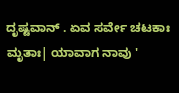ದೃಷ್ಟವಾನ್ . ಏವ ಸರ್ವೇ ಚಟಕಾಃ ಮೃತಾಃ| ಯಾವಾಗ ನಾವು '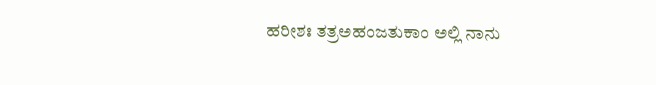ಹರೀಶಃ ತತ್ರಅಹಂಜತುಕಾಂ ಅಲ್ಲಿ ನಾನು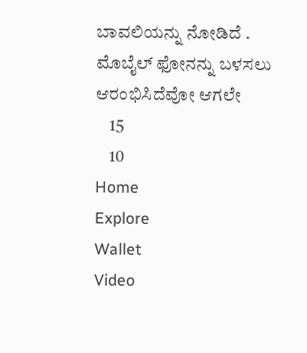ಬಾವಲಿಯನ್ನು ನೋಡಿದೆ . ಮೊಬೈಲ್ ಫೋನನ್ನು ಬಳಸಲು ಆರಂಭಿಸಿದೆವೋ ಆಗಲೇ
    15
    10
Home
Explore
Wallet
Video